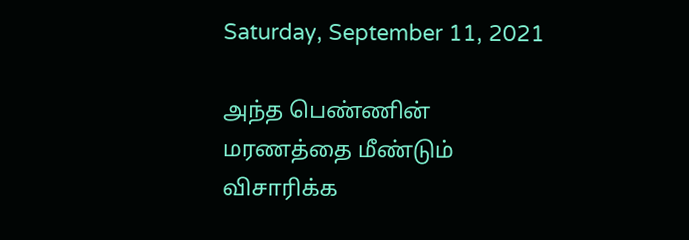Saturday, September 11, 2021

அந்த பெண்ணின் மரணத்தை மீண்டும் விசாரிக்க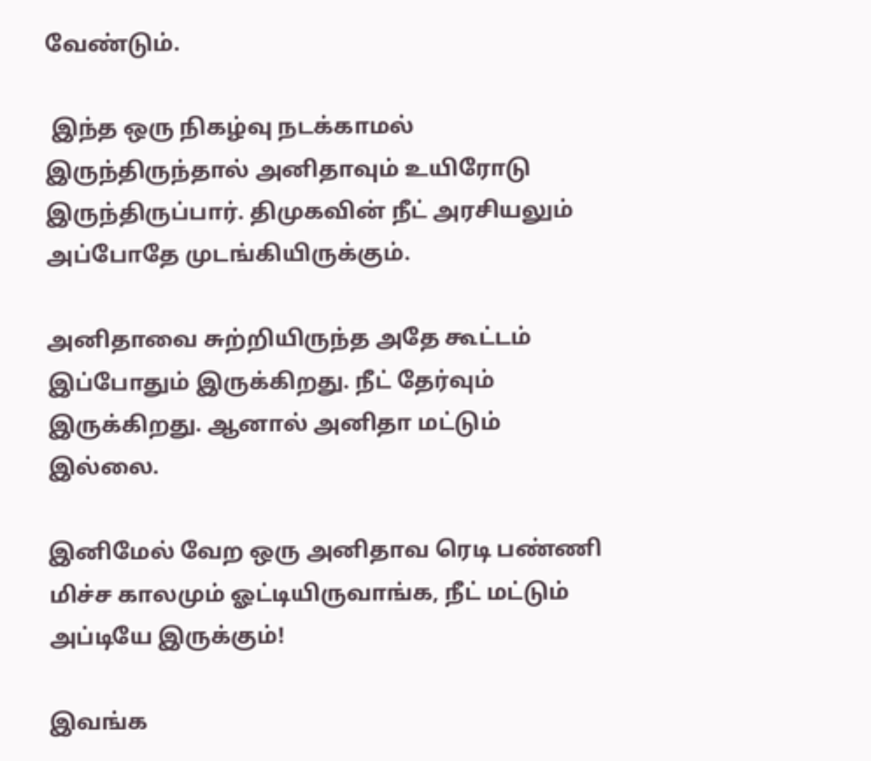வேண்டும்.

 இந்த ஒரு நிகழ்வு நடக்காமல் இருந்திருந்தால் அனிதாவும் உயிரோடு இருந்திருப்பார். திமுகவின் நீட் அரசியலும் அப்போதே முடங்கியிருக்கும்.

அனிதாவை சுற்றியிருந்த அதே கூட்டம் இப்போதும் இருக்கிறது. நீட் தேர்வும் இருக்கிறது. ஆனால் அனிதா மட்டும் இல்லை.

இனிமேல் வேற ஒரு அனிதாவ ரெடி பண்ணி மிச்ச காலமும் ஓட்டியிருவாங்க, நீட் மட்டும் அப்டியே இருக்கும்!

இவங்க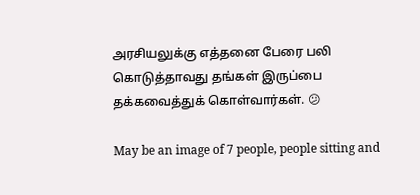அரசியலுக்கு எத்தனை பேரை பலி கொடுத்தாவது தங்கள் இருப்பை தக்கவைத்துக் கொள்வார்கள். 😕

May be an image of 7 people, people sitting and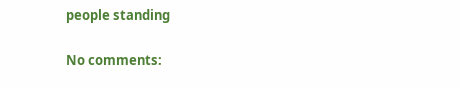people standing

No comments: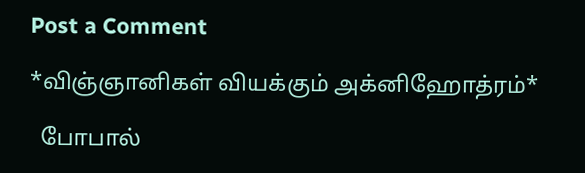Post a Comment

*விஞ்ஞானிகள் வியக்கும் அக்னிஹோத்ரம்*

  போபால்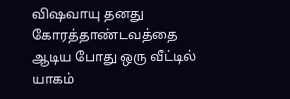விஷவாயு தனது கோரத்தாண்டவத்தை ஆடிய போது ஒரு வீட்டில் யாகம்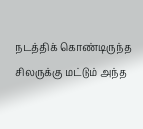நடத்திக் கொண்டிருந்த சிலருக்கு மட்டும் அந்த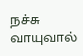நச்சு வாயுவால்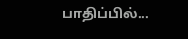பாதிப்பில்...